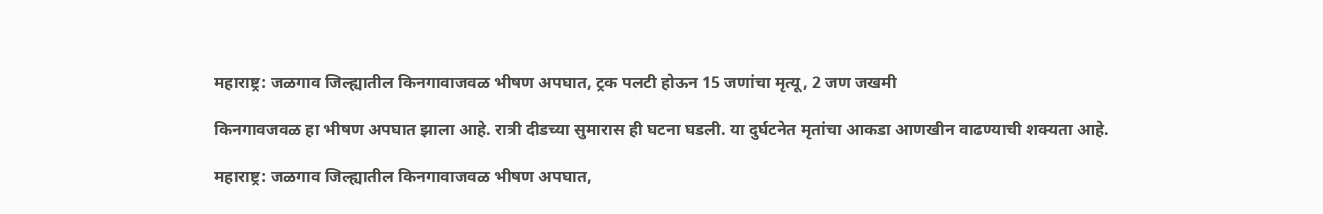महाराष्ट्र: जळगाव जिल्ह्यातील किनगावाजवळ भीषण अपघात, ट्रक पलटी होऊन 15 जणांचा मृत्यू, 2 जण जखमी

किनगावजवळ हा भीषण अपघात झाला आहे. रात्री दीडच्या सुमारास ही घटना घडली. या दुर्घटनेत मृतांचा आकडा आणखीन वाढण्याची शक्यता आहे.

महाराष्ट्र: जळगाव जिल्ह्यातील किनगावाजवळ भीषण अपघात,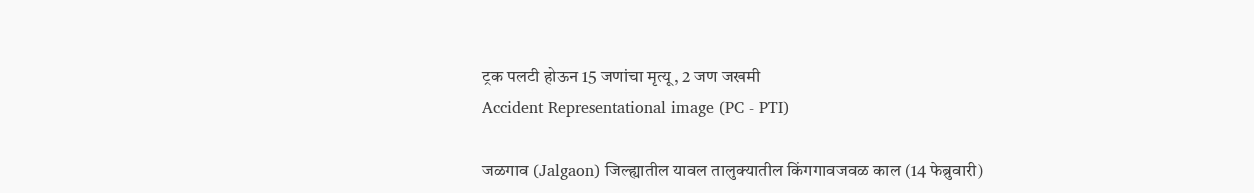ट्रक पलटी होऊन 15 जणांचा मृत्यू, 2 जण जखमी
Accident Representational image (PC - PTI)

जळगाव (Jalgaon) जिल्ह्यातील यावल तालुक्यातील किंगगावजवळ काल (14 फेब्रुवारी)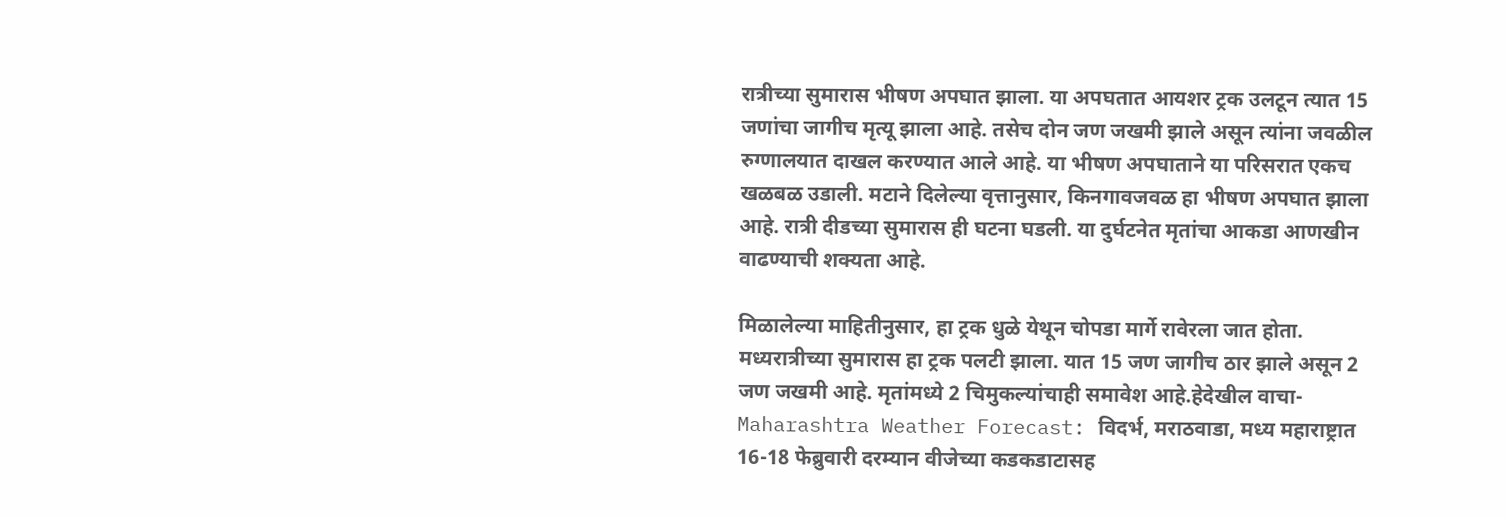रात्रीच्या सुमारास भीषण अपघात झाला. या अपघतात आयशर ट्रक उलटून त्यात 15 जणांचा जागीच मृत्यू झाला आहे. तसेच दोन जण जखमी झाले असून त्यांना जवळील रुग्णालयात दाखल करण्यात आले आहे. या भीषण अपघाताने या परिसरात एकच खळबळ उडाली. मटाने दिलेल्या वृत्तानुसार, किनगावजवळ हा भीषण अपघात झाला आहे. रात्री दीडच्या सुमारास ही घटना घडली. या दुर्घटनेत मृतांचा आकडा आणखीन वाढण्याची शक्यता आहे.

मिळालेल्या माहितीनुसार, हा ट्रक धुळे येथून चोपडा मार्गे रावेरला जात होता. मध्यरात्रीच्या सुमारास हा ट्रक पलटी झाला. यात 15 जण जागीच ठार झाले असून 2 जण जखमी आहे. मृतांमध्ये 2 चिमुकल्यांचाही समावेश आहे.हेदेखील वाचा- Maharashtra Weather Forecast: विदर्भ, मराठवाडा, मध्य महाराष्ट्रात 16-18 फेब्रुवारी दरम्यान वीजेच्या कडकडाटासह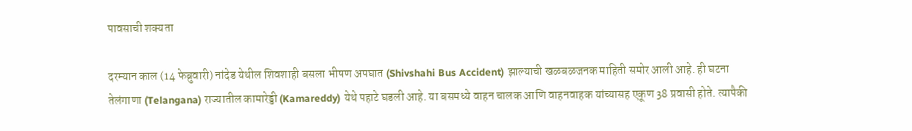पावसाची शक्यता

दरम्यान काल (14 फेब्रुवारी) नांदेड येथील शिवशाही बसला भीषण अपघात (Shivshahi Bus Accident) झाल्याची खळबळजनक माहिती समोर आली आहे. ही घटना तेलंगाणा (Telangana) राज्यातील कामारेड्डी (Kamareddy) येथे पहाटे घडली आहे. या बसमध्ये वाहन चालक आणि वाहनवाहक यांच्यासह एकूण 38 प्रवासी होते. त्यापैकी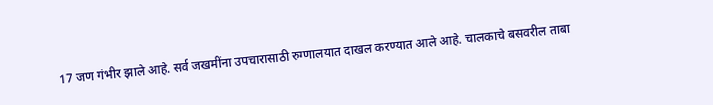17 जण गंभीर झाले आहे. सर्व जखमींना उपचारासाठी रुग्णालयात दाखल करण्यात आले आहे. चालकाचे बसवरील ताबा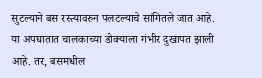सुटल्याने बस रस्त्यावरुन पलटल्याचे सांगितले जात आहे. या अपघातात चालकाच्या डोक्याला गंभीर दुखापत झाली आहे. तर, बसमधील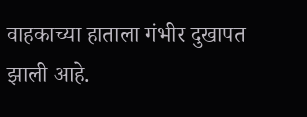वाहकाच्या हाताला गंभीर दुखापत झाली आहे.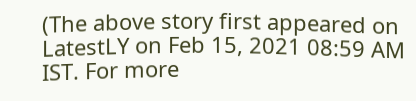(The above story first appeared on LatestLY on Feb 15, 2021 08:59 AM IST. For more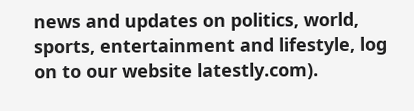news and updates on politics, world, sports, entertainment and lifestyle, log on to our website latestly.com).